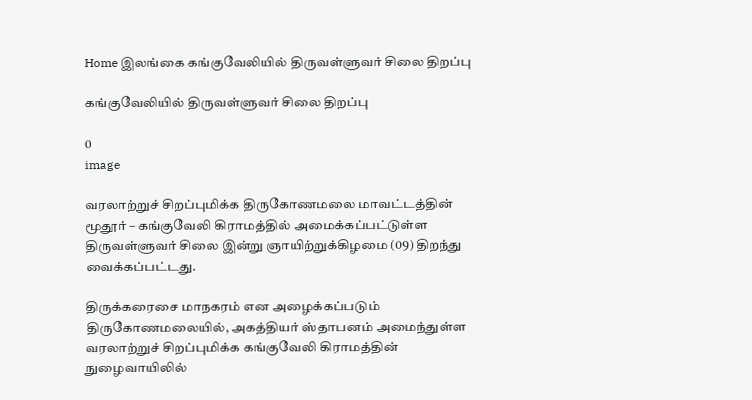Home இலங்கை கங்குவேலியில் திருவள்ளுவர் சிலை திறப்பு

கங்குவேலியில் திருவள்ளுவர் சிலை திறப்பு

0
image

வரலாற்றுச் சிறப்புமிக்க திருகோணமலை மாவட்டத்தின் மூதூர் – கங்குவேலி கிராமத்தில் அமைக்கப்பட்டுள்ள திருவள்ளுவர் சிலை இன்று ஞாயிற்றுக்கிழமை (09) திறந்து வைக்கப்பட்டது.

திருக்கரைசை மாநகரம் என அழைக்கப்படும் திருகோணமலையில், அகத்தியர் ஸ்தாபனம் அமைந்துள்ள வரலாற்றுச் சிறப்புமிக்க கங்குவேலி கிராமத்தின் நுழைவாயிலில்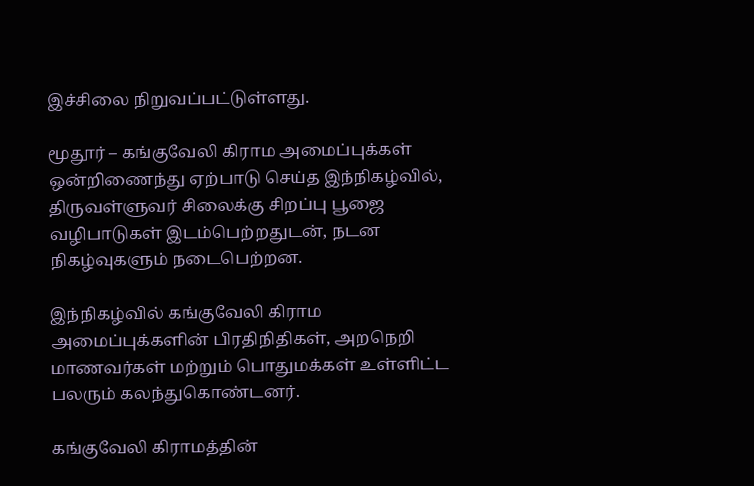இச்சிலை நிறுவப்பட்டுள்ளது.

மூதூர் – கங்குவேலி கிராம அமைப்புக்கள் ஒன்றிணைந்து ஏற்பாடு செய்த இந்நிகழ்வில், திருவள்ளுவர் சிலைக்கு சிறப்பு பூஜை வழிபாடுகள் இடம்பெற்றதுடன், நடன நிகழ்வுகளும் நடைபெற்றன.

இந்நிகழ்வில் கங்குவேலி கிராம அமைப்புக்களின் பிரதிநிதிகள், அறநெறி மாணவர்கள் மற்றும் பொதுமக்கள் உள்ளிட்ட பலரும் கலந்துகொண்டனர்.

கங்குவேலி கிராமத்தின்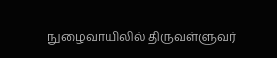நுழைவாயிலில் திருவள்ளுவர்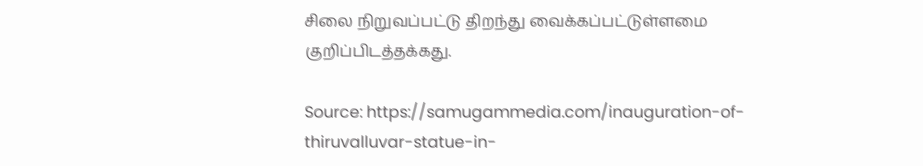சிலை நிறுவப்பட்டு திறந்து வைக்கப்பட்டுள்ளமை குறிப்பிடத்தக்கது.

Source: https://samugammedia.com/inauguration-of-thiruvalluvar-statue-in-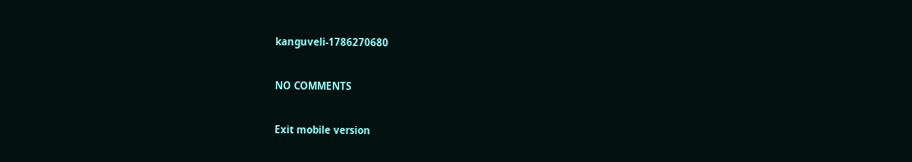kanguveli-1786270680

NO COMMENTS

Exit mobile version